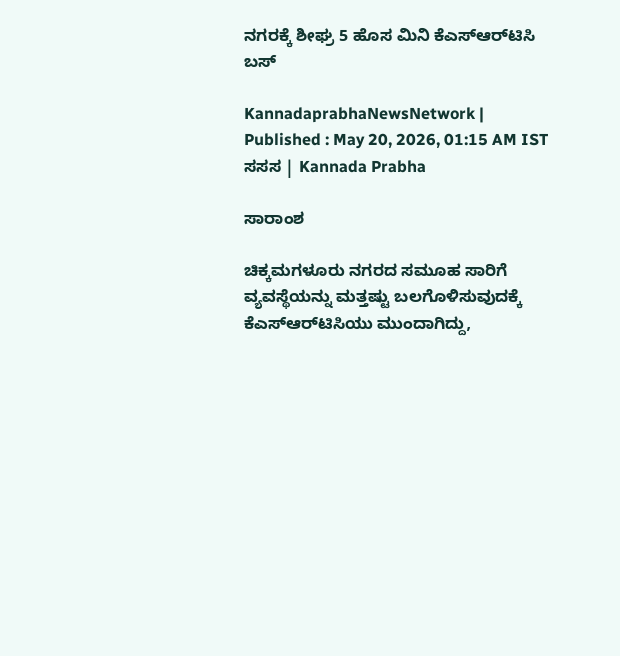ನಗರಕ್ಕೆ ಶೀಘ್ರ 5 ಹೊಸ ಮಿನಿ ಕೆಎಸ್‌ಆರ್‌ಟಿಸಿ ಬಸ್‌

KannadaprabhaNewsNetwork |
Published : May 20, 2026, 01:15 AM IST
ಸಸಸ | Kannada Prabha

ಸಾರಾಂಶ

ಚಿಕ್ಕಮಗಳೂರು ನಗರದ ಸಮೂಹ ಸಾರಿಗೆ ವ್ಯವಸ್ಥೆಯನ್ನು ಮತ್ತಷ್ಟು ಬಲಗೊಳಿಸುವುದಕ್ಕೆ ಕೆಎಸ್‌ಆರ್‌ಟಿಸಿಯು ಮುಂದಾಗಿದ್ದು,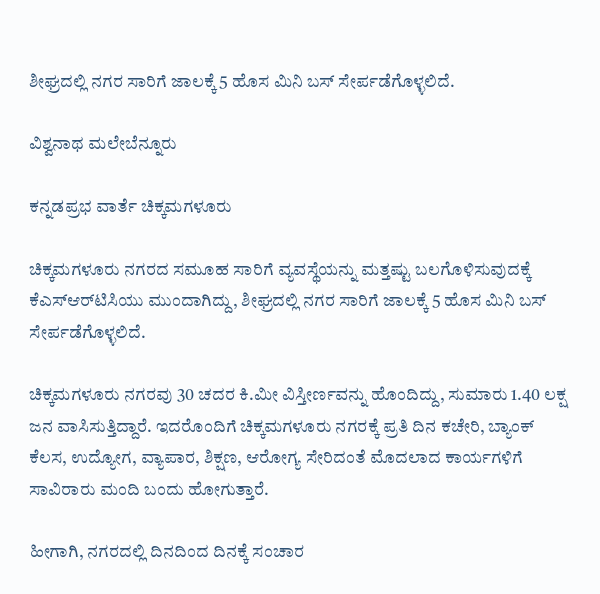ಶೀಘ್ರದಲ್ಲಿ ನಗರ ಸಾರಿಗೆ ಜಾಲಕ್ಕೆ 5 ಹೊಸ ಮಿನಿ ಬಸ್‌ ಸೇರ್ಪಡೆಗೊಳ್ಳಲಿದೆ.

ವಿಶ್ವನಾಥ ಮಲೇಬೆನ್ನೂರು

ಕನ್ನಡಪ್ರಭ ವಾರ್ತೆ ಚಿಕ್ಕಮಗಳೂರು

ಚಿಕ್ಕಮಗಳೂರು ನಗರದ ಸಮೂಹ ಸಾರಿಗೆ ವ್ಯವಸ್ಥೆಯನ್ನು ಮತ್ತಷ್ಟು ಬಲಗೊಳಿಸುವುದಕ್ಕೆ ಕೆಎಸ್‌ಆರ್‌ಟಿಸಿಯು ಮುಂದಾಗಿದ್ದು, ಶೀಘ್ರದಲ್ಲಿ ನಗರ ಸಾರಿಗೆ ಜಾಲಕ್ಕೆ 5 ಹೊಸ ಮಿನಿ ಬಸ್‌ ಸೇರ್ಪಡೆಗೊಳ್ಳಲಿದೆ.

ಚಿಕ್ಕಮಗಳೂರು ನಗರವು 30 ಚದರ ಕಿ.ಮೀ ವಿಸ್ತೀರ್ಣವನ್ನು ಹೊಂದಿದ್ದು, ಸುಮಾರು 1.40 ಲಕ್ಷ ಜನ ವಾಸಿಸುತ್ತಿದ್ದಾರೆ. ಇದರೊಂದಿಗೆ ಚಿಕ್ಕಮಗಳೂರು ನಗರಕ್ಕೆ ಪ್ರತಿ ದಿನ ಕಚೇರಿ, ಬ್ಯಾಂಕ್‌ ಕೆಲಸ, ಉದ್ಯೋಗ, ವ್ಯಾಪಾರ, ಶಿಕ್ಷಣ, ಆರೋಗ್ಯ ಸೇರಿದಂತೆ ಮೊದಲಾದ ಕಾರ್ಯಗಳಿಗೆ ಸಾವಿರಾರು ಮಂದಿ ಬಂದು ಹೋಗುತ್ತಾರೆ.

ಹೀಗಾಗಿ, ನಗರದಲ್ಲಿ ದಿನದಿಂದ ದಿನಕ್ಕೆ ಸಂಚಾರ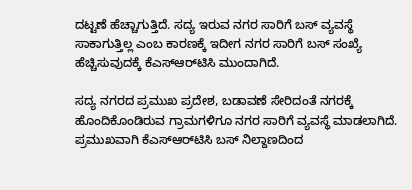ದಟ್ಟಣೆ ಹೆಚ್ಚಾಗುತ್ತಿದೆ. ಸದ್ಯ ಇರುವ ನಗರ ಸಾರಿಗೆ ಬಸ್‌ ವ್ಯವಸ್ಥೆ ಸಾಕಾಗುತ್ತಿಲ್ಲ ಎಂಬ ಕಾರಣಕ್ಕೆ ಇದೀಗ ನಗರ ಸಾರಿಗೆ ಬಸ್‌ ಸಂಖ್ಯೆ ಹೆಚ್ಚಿಸುವುದಕ್ಕೆ ಕೆಎಸ್‌ಆರ್‌ಟಿಸಿ ಮುಂದಾಗಿದೆ.

ಸದ್ಯ ನಗರದ ಪ್ರಮುಖ ಪ್ರದೇಶ, ಬಡಾವಣೆ ಸೇರಿದಂತೆ ನಗರಕ್ಕೆ ಹೊಂದಿಕೊಂಡಿರುವ ಗ್ರಾಮಗಳಿಗೂ ನಗರ ಸಾರಿಗೆ ವ್ಯವಸ್ಥೆ ಮಾಡಲಾಗಿದೆ. ಪ್ರಮುಖವಾಗಿ ಕೆಎಸ್‌ಆರ್‌ಟಿಸಿ ಬಸ್‌ ನಿಲ್ದಾಣದಿಂದ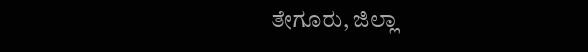ತೇಗೂರು, ಜಿಲ್ಲಾ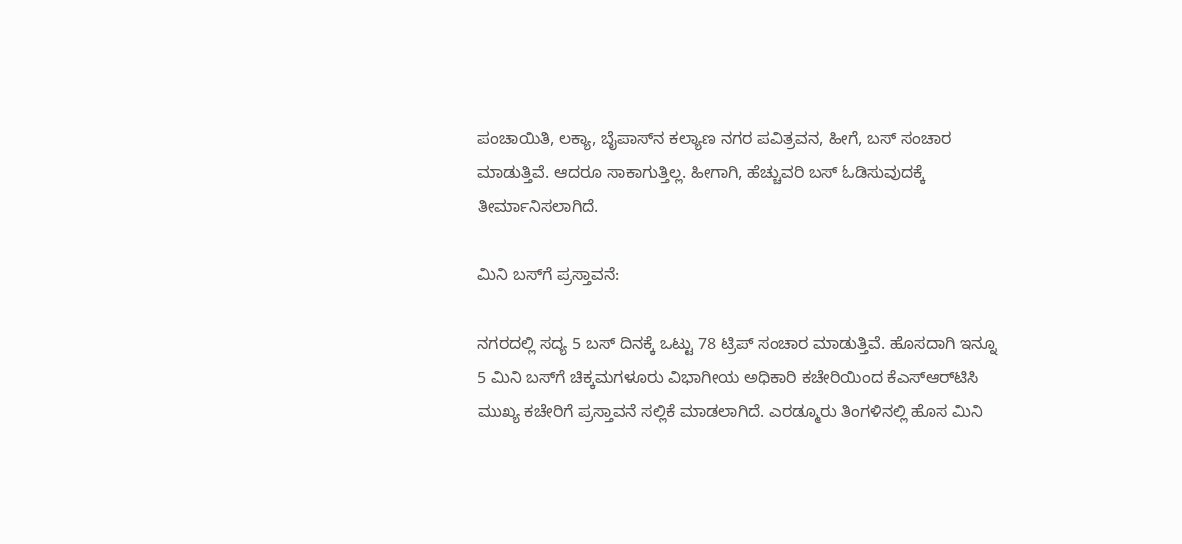ಪಂಚಾಯಿತಿ, ಲಕ್ಯಾ, ಬೈಪಾಸ್‌ನ ಕಲ್ಯಾಣ ನಗರ ಪವಿತ್ರವನ, ಹೀಗೆ, ಬಸ್‌ ಸಂಚಾರ ಮಾಡುತ್ತಿವೆ. ಆದರೂ ಸಾಕಾಗುತ್ತಿಲ್ಲ. ಹೀಗಾಗಿ, ಹೆಚ್ಚುವರಿ ಬಸ್‌ ಓಡಿಸುವುದಕ್ಕೆ ತೀರ್ಮಾನಿಸಲಾಗಿದೆ.

ಮಿನಿ ಬಸ್‌ಗೆ ಪ್ರಸ್ತಾವನೆ:

ನಗರದಲ್ಲಿ ಸದ್ಯ 5 ಬಸ್‌ ದಿನಕ್ಕೆ ಒಟ್ಟು 78 ಟ್ರಿಪ್‌ ಸಂಚಾರ ಮಾಡುತ್ತಿವೆ. ಹೊಸದಾಗಿ ಇನ್ನೂ 5 ಮಿನಿ ಬಸ್‌ಗೆ ಚಿಕ್ಕಮಗಳೂರು ವಿಭಾಗೀಯ ಅಧಿಕಾರಿ ಕಚೇರಿಯಿಂದ ಕೆಎಸ್‌ಆರ್‌ಟಿಸಿ ಮುಖ್ಯ ಕಚೇರಿಗೆ ಪ್ರಸ್ತಾವನೆ ಸಲ್ಲಿಕೆ ಮಾಡಲಾಗಿದೆ. ಎರಡ್ಮೂರು ತಿಂಗಳಿನಲ್ಲಿ ಹೊಸ ಮಿನಿ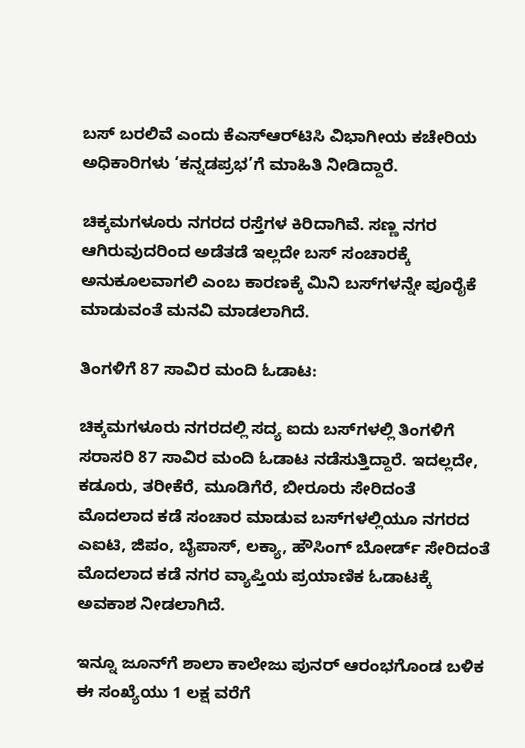ಬಸ್‌ ಬರಲಿವೆ ಎಂದು ಕೆಎಸ್‌ಆರ್‌ಟಿಸಿ ವಿಭಾಗೀಯ ಕಚೇರಿಯ ಅಧಿಕಾರಿಗಳು ‘ಕನ್ನಡಪ್ರಭ’ಗೆ ಮಾಹಿತಿ ನೀಡಿದ್ದಾರೆ.

ಚಿಕ್ಕಮಗಳೂರು ನಗರದ ರಸ್ತೆಗಳ ಕಿರಿದಾಗಿವೆ. ಸಣ್ಣ ನಗರ ಆಗಿರುವುದರಿಂದ ಅಡೆತಡೆ ಇಲ್ಲದೇ ಬಸ್‌ ಸಂಚಾರಕ್ಕೆ ಅನುಕೂಲವಾಗಲಿ ಎಂಬ ಕಾರಣಕ್ಕೆ ಮಿನಿ ಬಸ್‌ಗಳನ್ನೇ ಪೂರೈಕೆ ಮಾಡುವಂತೆ ಮನವಿ ಮಾಡಲಾಗಿದೆ.

ತಿಂಗಳಿಗೆ 87 ಸಾವಿರ ಮಂದಿ ಓಡಾಟ:

ಚಿಕ್ಕಮಗಳೂರು ನಗರದಲ್ಲಿ ಸದ್ಯ ಐದು ಬಸ್‌ಗಳಲ್ಲಿ ತಿಂಗಳಿಗೆ ಸರಾಸರಿ 87 ಸಾವಿರ ಮಂದಿ ಓಡಾಟ ನಡೆಸುತ್ತಿದ್ದಾರೆ. ಇದಲ್ಲದೇ, ಕಡೂರು, ತರೀಕೆರೆ, ಮೂಡಿಗೆರೆ, ಬೀರೂರು ಸೇರಿದಂತೆ ಮೊದಲಾದ ಕಡೆ ಸಂಚಾರ ಮಾಡುವ ಬಸ್‌ಗಳಲ್ಲಿಯೂ ನಗರದ ಎಐಟಿ, ಜಿಪಂ, ಬೈಪಾಸ್‌, ಲಕ್ಯಾ, ಹೌಸಿಂಗ್‌ ಬೋರ್ಡ್‌ ಸೇರಿದಂತೆ ಮೊದಲಾದ ಕಡೆ ನಗರ ವ್ಯಾಪ್ತಿಯ ಪ್ರಯಾಣಿಕ ಓಡಾಟಕ್ಕೆ ಅವಕಾಶ ನೀಡಲಾಗಿದೆ.

ಇನ್ನೂ ಜೂನ್‌ಗೆ ಶಾಲಾ ಕಾಲೇಜು ಪುನರ್ ಆರಂಭಗೊಂಡ ಬಳಿಕ ಈ ಸಂಖ್ಯೆಯು 1 ಲಕ್ಷ ವರೆಗೆ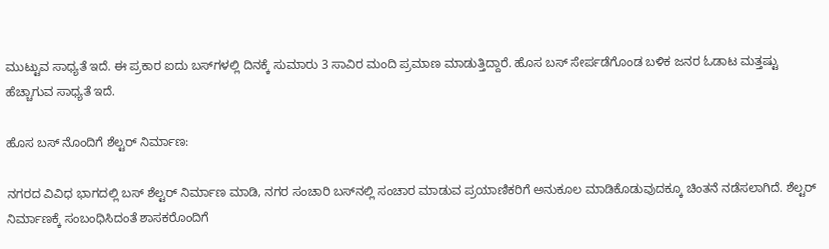ಮುಟ್ಟುವ ಸಾಧ್ಯತೆ ಇದೆ. ಈ ಪ್ರಕಾರ ಐದು ಬಸ್‌ಗಳಲ್ಲಿ ದಿನಕ್ಕೆ ಸುಮಾರು 3 ಸಾವಿರ ಮಂದಿ ಪ್ರಮಾಣ ಮಾಡುತ್ತಿದ್ದಾರೆ. ಹೊಸ ಬಸ್‌ ಸೇರ್ಪಡೆಗೊಂಡ ಬಳಿಕ ಜನರ ಓಡಾಟ ಮತ್ತಷ್ಟು ಹೆಚ್ಚಾಗುವ ಸಾಧ್ಯತೆ ಇದೆ.

ಹೊಸ ಬಸ್‌ ನೊಂದಿಗೆ ಶೆಲ್ಟರ್‌ ನಿರ್ಮಾಣ:

ನಗರದ ವಿವಿಧ ಭಾಗದಲ್ಲಿ ಬಸ್‌ ಶೆಲ್ಟರ್‌ ನಿರ್ಮಾಣ ಮಾಡಿ, ನಗರ ಸಂಚಾರಿ ಬಸ್‌ನಲ್ಲಿ ಸಂಚಾರ ಮಾಡುವ ಪ್ರಯಾಣಿಕರಿಗೆ ಅನುಕೂಲ ಮಾಡಿಕೊಡುವುದಕ್ಕೂ ಚಿಂತನೆ ನಡೆಸಲಾಗಿದೆ. ಶೆಲ್ಟರ್‌ ನಿರ್ಮಾಣಕ್ಕೆ ಸಂಬಂಧಿಸಿದಂತೆ ಶಾಸಕರೊಂದಿಗೆ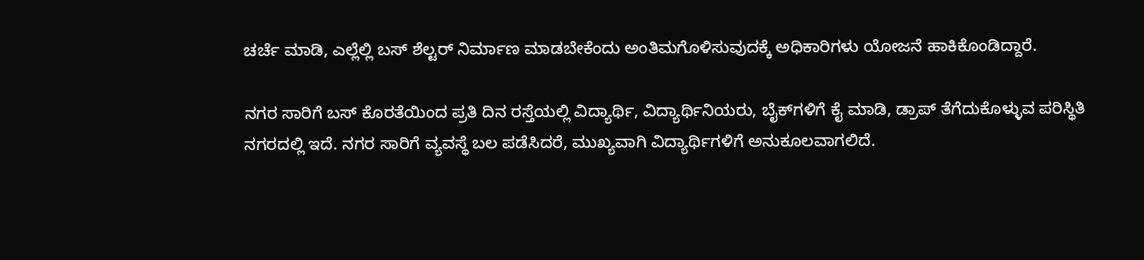ಚರ್ಚೆ ಮಾಡಿ, ಎಲ್ಲೆಲ್ಲಿ ಬಸ್‌ ಶೆಲ್ಟರ್‌ ನಿರ್ಮಾಣ ಮಾಡಬೇಕೆಂದು ಅಂತಿಮಗೊಳಿಸುವುದಕ್ಕೆ ಅಧಿಕಾರಿಗಳು ಯೋಜನೆ ಹಾಕಿಕೊಂಡಿದ್ದಾರೆ.

ನಗರ ಸಾರಿಗೆ ಬಸ್‌ ಕೊರತೆಯಿಂದ ಪ್ರತಿ ದಿನ ರಸ್ತೆಯಲ್ಲಿ ವಿದ್ಯಾರ್ಥಿ, ವಿದ್ಯಾರ್ಥಿನಿಯರು, ಬೈಕ್‌ಗಳಿಗೆ ಕೈ ಮಾಡಿ, ಡ್ರಾಪ್‌ ತೆಗೆದುಕೊಳ್ಳುವ ಪರಿಸ್ಥಿತಿ ನಗರದಲ್ಲಿ ಇದೆ. ನಗರ ಸಾರಿಗೆ ವ್ಯವಸ್ಥೆ ಬಲ ಪಡೆಸಿದರೆ, ಮುಖ್ಯವಾಗಿ ವಿದ್ಯಾರ್ಥಿಗಳಿಗೆ ಅನುಕೂಲವಾಗಲಿದೆ.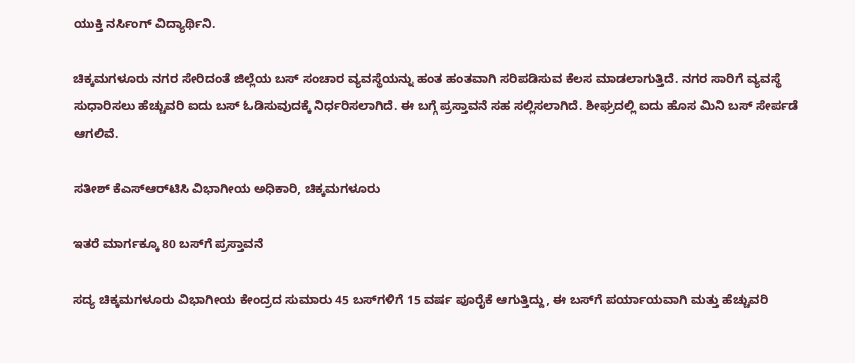ಯುಕ್ತಿ ನರ್ಸಿಂಗ್‌ ವಿದ್ಯಾರ್ಥಿನಿ.

ಚಿಕ್ಕಮಗಳೂರು ನಗರ ಸೇರಿದಂತೆ ಜಿಲ್ಲೆಯ ಬಸ್‌ ಸಂಚಾರ ವ್ಯವಸ್ಥೆಯನ್ನು ಹಂತ ಹಂತವಾಗಿ ಸರಿಪಡಿಸುವ ಕೆಲಸ ಮಾಡಲಾಗುತ್ತಿದೆ. ನಗರ ಸಾರಿಗೆ ವ್ಯವಸ್ಥೆ ಸುಧಾರಿಸಲು ಹೆಚ್ಚುವರಿ ಐದು ಬಸ್‌ ಓಡಿಸುವುದಕ್ಕೆ ನಿರ್ಧರಿಸಲಾಗಿದೆ. ಈ ಬಗ್ಗೆ ಪ್ರಸ್ತಾವನೆ ಸಹ ಸಲ್ಲಿಸಲಾಗಿದೆ. ಶೀಘ್ರದಲ್ಲಿ ಐದು ಹೊಸ ಮಿನಿ ಬಸ್‌ ಸೇರ್ಪಡೆ ಆಗಲಿವೆ.

ಸತೀಶ್‌ ಕೆಎಸ್‌ಆರ್‌ಟಿಸಿ ವಿಭಾಗೀಯ ಅಧಿಕಾರಿ, ಚಿಕ್ಕಮಗಳೂರು

ಇತರೆ ಮಾರ್ಗಕ್ಕೂ 80 ಬಸ್‌ಗೆ ಪ್ರಸ್ತಾವನೆ

ಸದ್ಯ ಚಿಕ್ಕಮಗಳೂರು ವಿಭಾಗೀಯ ಕೇಂದ್ರದ ಸುಮಾರು 45 ಬಸ್‌ಗಳಿಗೆ 15 ವರ್ಷ ಪೂರೈಕೆ ಆಗುತ್ತಿದ್ದು, ಈ ಬಸ್‌ಗೆ ಪರ್ಯಾಯವಾಗಿ ಮತ್ತು ಹೆಚ್ಚುವರಿ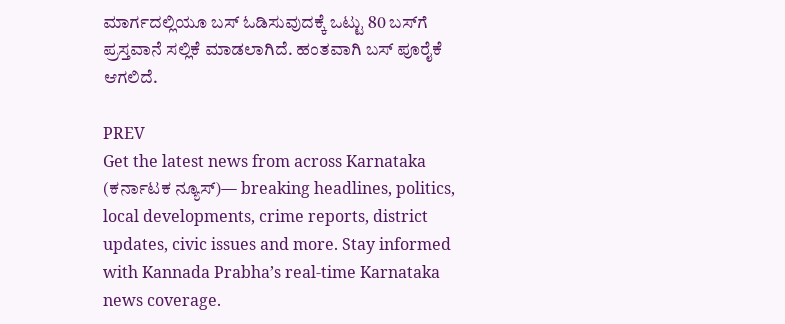ಮಾರ್ಗದಲ್ಲಿಯೂ ಬಸ್‌ ಓಡಿಸುವುದಕ್ಕೆ ಒಟ್ಟು 80 ಬಸ್‌ಗೆ ಪ್ರಸ್ತವಾನೆ ಸಲ್ಲಿಕೆ ಮಾಡಲಾಗಿದೆ. ಹಂತವಾಗಿ ಬಸ್‌ ಪೂರೈಕೆ ಆಗಲಿದೆ.

PREV
Get the latest news from across Karnataka (ಕರ್ನಾಟಕ ನ್ಯೂಸ್)— breaking headlines, politics, local developments, crime reports, district updates, civic issues and more. Stay informed with Kannada Prabha’s real‑time Karnataka news coverage.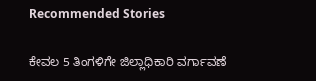Recommended Stories

ಕೇವಲ 5 ತಿಂಗಳಿಗೇ ಜಿಲ್ಲಾಧಿಕಾರಿ ವರ್ಗಾವಣೆ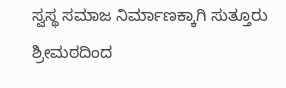ಸ್ವಸ್ಥ ಸಮಾಜ ನಿರ್ಮಾಣಕ್ಕಾಗಿ ಸುತ್ತೂರು ಶ್ರೀಮಠದಿಂದ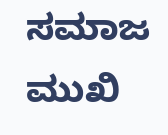ಸಮಾಜ ಮುಖಿ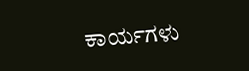ಕಾರ್ಯಗಳು